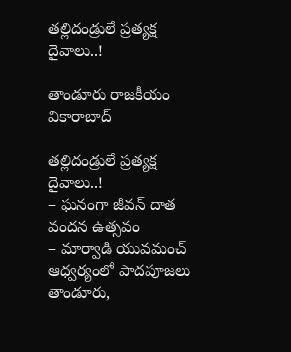తల్లిదండ్రులే ప్రత్యక్ష దైవాలు..!

తాండూరు రాజకీయం వికారాబాద్

తల్లిదండ్రులే ప్రత్యక్ష దైవాలు..!
– ఘనంగా జీవన్ దాత వందన ఉత్సవం
– మార్వాడి యువమంచ్ ఆధ్వర్యంలో పాదపూజలు
తాండూరు,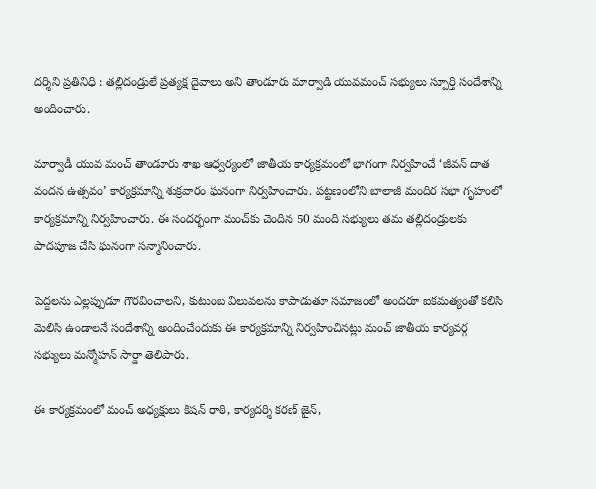దర్శిని ప్రతినిధి : తల్లిదండ్రులే ప్రత్యక్ష దైవాలు అని తాండూరు మార్వాడి యువమంచ్ సభ్యులు స్పూర్తి సందేశాన్ని అందించారు.

మార్వాడీ యువ మంచ్ తాండూరు శాఖ ఆధ్వర్యంలో జాతీయ కార్యక్రమంలో భాగంగా నిర్వహించే ‘జీవన్ దాత వందన ఉత్సవం’ కార్యక్రమాన్ని శుక్రవారం ఘనంగా నిర్వహించారు. పట్టణంలోని బాలాజీ మందిర సభా గృహంలో కార్యక్రమాన్ని నిర్వహించారు. ఈ సందర్భంగా మంచ్‌కు చెందిన 50 మంది సభ్యులు తమ తల్లిదండ్రులకు పాదపూజ చేసి ఘనంగా సన్మానించారు.

పెద్దలను ఎల్లప్పుడూ గౌరవించాలని, కుటుంబ విలువలను కాపాడుతూ సమాజంలో అందరూ ఐకమత్యంతో కలిసి మెలిసి ఉండాలనే సందేశాన్ని అందించేందుకు ఈ కార్యక్రమాన్ని నిర్వహించినట్లు మంచ్ జాతీయ కార్యవర్గ సభ్యులు మన్మోహన్ సార్డా తెలిపారు.

ఈ కార్యక్రమంలో మంచ్ అధ్యక్షులు కిషన్ రాఠి, కార్యదర్శి కరణ్ జైన్,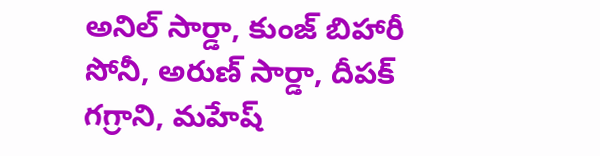అనిల్ సార్డా, కుంజ్ బిహారీ సోనీ, అరుణ్ సార్డా, దీపక్ గగ్రాని, మహేష్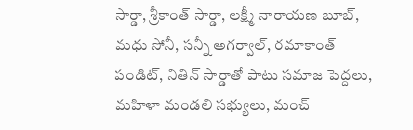సార్డా, శ్రీకాంత్ సార్డా, లక్ష్మీ నారాయణ బూబ్, మధు సోనీ, సన్నీ అగర్వాల్, రమాకాంత్ పండిట్, నితిన్ సార్డాతో పాటు సమాజ పెద్దలు, మహిళా మండలి సభ్యులు, మంచ్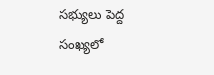సభ్యులు పెద్ద సంఖ్యలో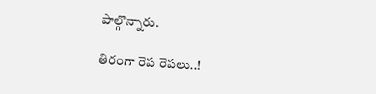పాల్గొన్నారు.

తిరంగా రెప రెపలు..!